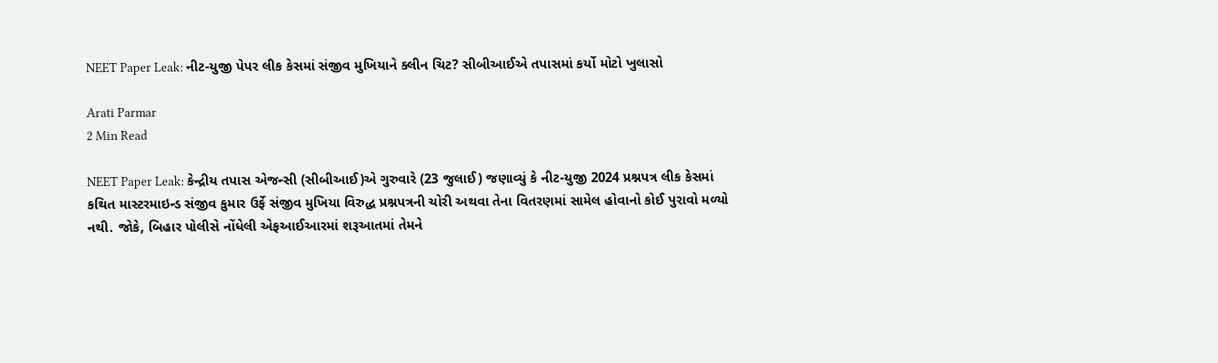NEET Paper Leak: નીટ-યુજી પેપર લીક કેસમાં સંજીવ મુખિયાને ક્લીન ચિટ? સીબીઆઈએ તપાસમાં કર્યો મોટો ખુલાસો

Arati Parmar
2 Min Read

NEET Paper Leak: કેન્દ્રીય તપાસ એજન્સી (સીબીઆઈ)એ ગુરુવારે (23 જુલાઈ) જણાવ્યું કે નીટ-યુજી 2024 પ્રશ્નપત્ર લીક કેસમાં કથિત માસ્ટરમાઇન્ડ સંજીવ કુમાર ઉર્ફે સંજીવ મુખિયા વિરુદ્ધ પ્રશ્નપત્રની ચોરી અથવા તેના વિતરણમાં સામેલ હોવાનો કોઈ પુરાવો મળ્યો નથી. જોકે, બિહાર પોલીસે નોંધેલી એફઆઈઆરમાં શરૂઆતમાં તેમને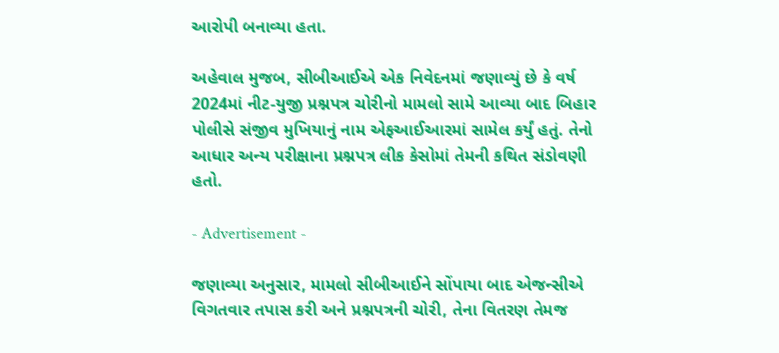આરોપી બનાવ્યા હતા.

અહેવાલ મુજબ, સીબીઆઈએ એક નિવેદનમાં જણાવ્યું છે કે વર્ષ 2024માં નીટ-યુજી પ્રશ્નપત્ર ચોરીનો મામલો સામે આવ્યા બાદ બિહાર પોલીસે સંજીવ મુખિયાનું નામ એફઆઈઆરમાં સામેલ કર્યું હતું. તેનો આધાર અન્ય પરીક્ષાના પ્રશ્નપત્ર લીક કેસોમાં તેમની કથિત સંડોવણી હતો.

- Advertisement -

જણાવ્યા અનુસાર, મામલો સીબીઆઈને સોંપાયા બાદ એજન્સીએ વિગતવાર તપાસ કરી અને પ્રશ્નપત્રની ચોરી, તેના વિતરણ તેમજ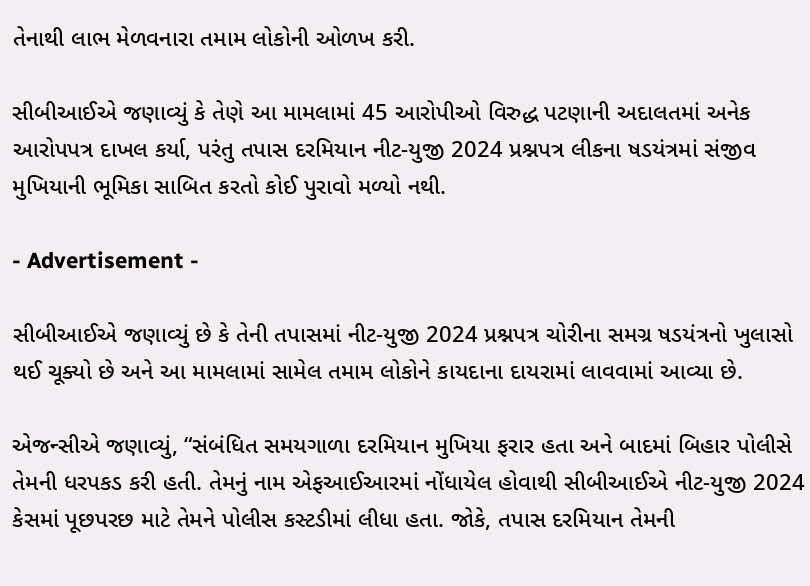તેનાથી લાભ મેળવનારા તમામ લોકોની ઓળખ કરી.

સીબીઆઈએ જણાવ્યું કે તેણે આ મામલામાં 45 આરોપીઓ વિરુદ્ધ પટણાની અદાલતમાં અનેક આરોપપત્ર દાખલ કર્યા, પરંતુ તપાસ દરમિયાન નીટ-યુજી 2024 પ્રશ્નપત્ર લીકના ષડયંત્રમાં સંજીવ મુખિયાની ભૂમિકા સાબિત કરતો કોઈ પુરાવો મળ્યો નથી.

- Advertisement -

સીબીઆઈએ જણાવ્યું છે કે તેની તપાસમાં નીટ-યુજી 2024 પ્રશ્નપત્ર ચોરીના સમગ્ર ષડયંત્રનો ખુલાસો થઈ ચૂક્યો છે અને આ મામલામાં સામેલ તમામ લોકોને કાયદાના દાયરામાં લાવવામાં આવ્યા છે.

એજન્સીએ જણાવ્યું, “સંબંધિત સમયગાળા દરમિયાન મુખિયા ફરાર હતા અને બાદમાં બિહાર પોલીસે તેમની ધરપકડ કરી હતી. તેમનું નામ એફઆઈઆરમાં નોંધાયેલ હોવાથી સીબીઆઈએ નીટ-યુજી 2024 કેસમાં પૂછપરછ માટે તેમને પોલીસ કસ્ટડીમાં લીધા હતા. જોકે, તપાસ દરમિયાન તેમની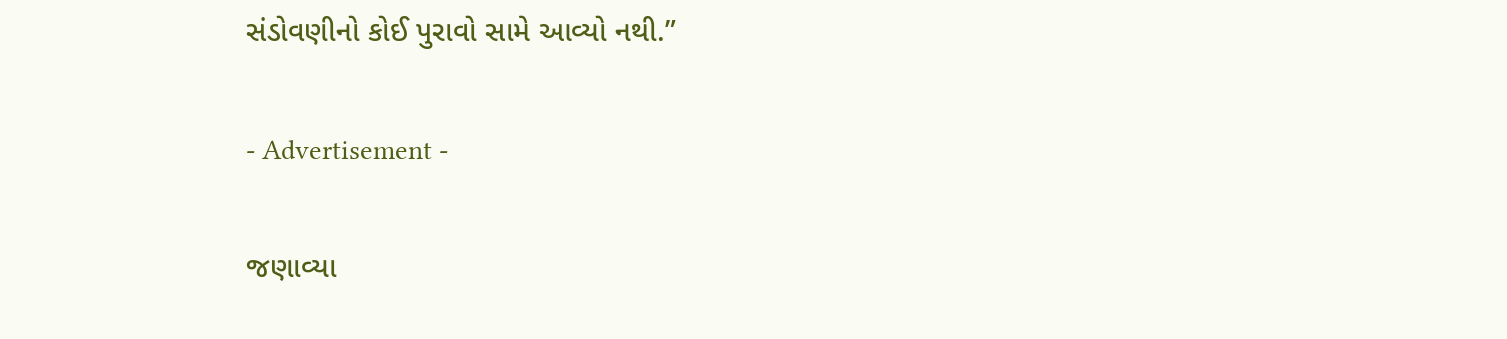સંડોવણીનો કોઈ પુરાવો સામે આવ્યો નથી.”

- Advertisement -

જણાવ્યા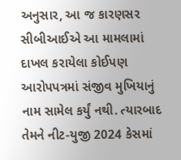અનુસાર, આ જ કારણસર સીબીઆઈએ આ મામલામાં દાખલ કરાયેલા કોઈપણ આરોપપત્રમાં સંજીવ મુખિયાનું નામ સામેલ કર્યું નથી. ત્યારબાદ તેમને નીટ-યુજી 2024 કેસમાં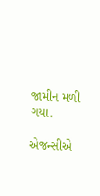જામીન મળી ગયા.

એજન્સીએ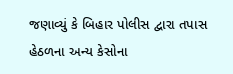જણાવ્યું કે બિહાર પોલીસ દ્વારા તપાસ હેઠળના અન્ય કેસોના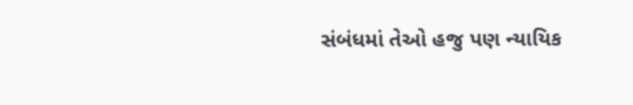સંબંધમાં તેઓ હજુ પણ ન્યાયિક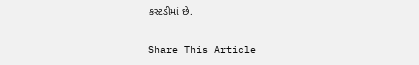કસ્ટડીમાં છે.

Share This Article